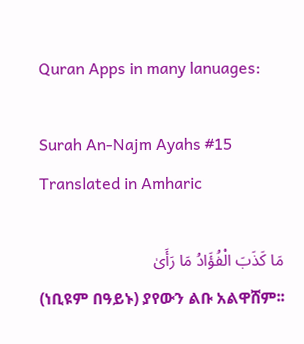Quran Apps in many lanuages:

Surah An-Najm Ayahs #15 Translated in Amharic

مَا كَذَبَ الْفُؤَادُ مَا رَأَىٰ
(ነቢዩም በዓይኑ) ያየውን ልቡ አልዋሸም፡፡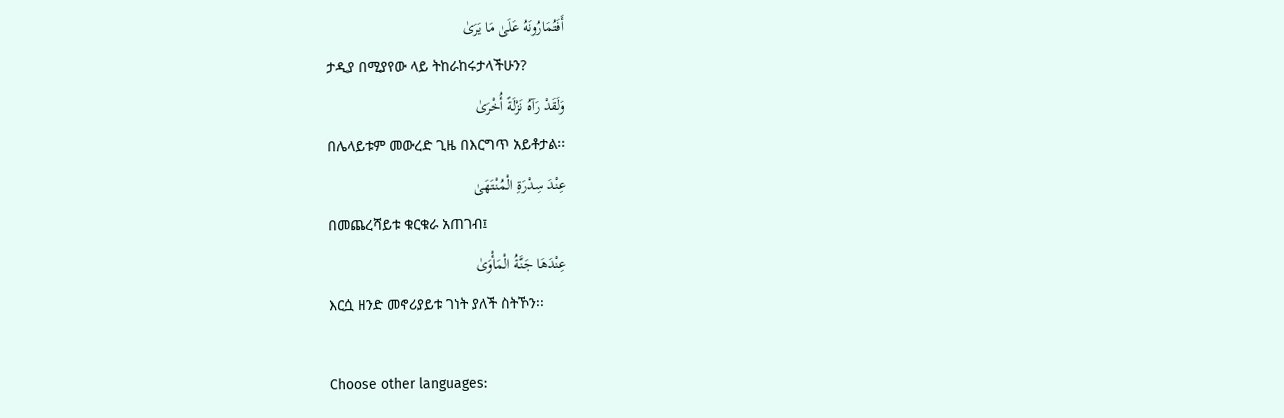أَفَتُمَارُونَهُ عَلَىٰ مَا يَرَىٰ
ታዲያ በሚያየው ላይ ትከራከሩታላችሁን?
وَلَقَدْ رَآهُ نَزْلَةً أُخْرَىٰ
በሌላይቱም መውረድ ጊዜ በእርግጥ አይቶታል፡፡
عِنْدَ سِدْرَةِ الْمُنْتَهَىٰ
በመጨረሻይቱ ቁርቁራ አጠገብ፤
عِنْدَهَا جَنَّةُ الْمَأْوَىٰ
እርሷ ዘንድ መኖሪያይቱ ገነት ያለች ስትኾን፡፡

Choose other languages: